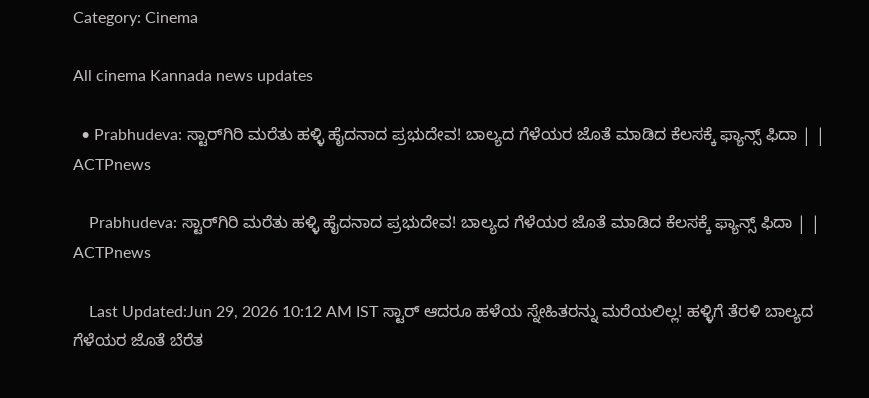Category: Cinema

All cinema Kannada news updates

  • Prabhudeva: ಸ್ಟಾರ್‌ಗಿರಿ ಮರೆತು ಹಳ್ಳಿ ಹೈದನಾದ ಪ್ರಭುದೇವ! ಬಾಲ್ಯದ ಗೆಳೆಯರ ಜೊತೆ ಮಾಡಿದ ಕೆಲಸಕ್ಕೆ ಫ್ಯಾನ್ಸ್ ಫಿದಾ | | ACTPnews

    Prabhudeva: ಸ್ಟಾರ್‌ಗಿರಿ ಮರೆತು ಹಳ್ಳಿ ಹೈದನಾದ ಪ್ರಭುದೇವ! ಬಾಲ್ಯದ ಗೆಳೆಯರ ಜೊತೆ ಮಾಡಿದ ಕೆಲಸಕ್ಕೆ ಫ್ಯಾನ್ಸ್ ಫಿದಾ | | ACTPnews

    Last Updated:Jun 29, 2026 10:12 AM IST ಸ್ಟಾರ್ ಆದರೂ ಹಳೆಯ ಸ್ನೇಹಿತರನ್ನು ಮರೆಯಲಿಲ್ಲ! ಹಳ್ಳಿಗೆ ತೆರಳಿ ಬಾಲ್ಯದ ಗೆಳೆಯರ ಜೊತೆ ಬೆರೆತ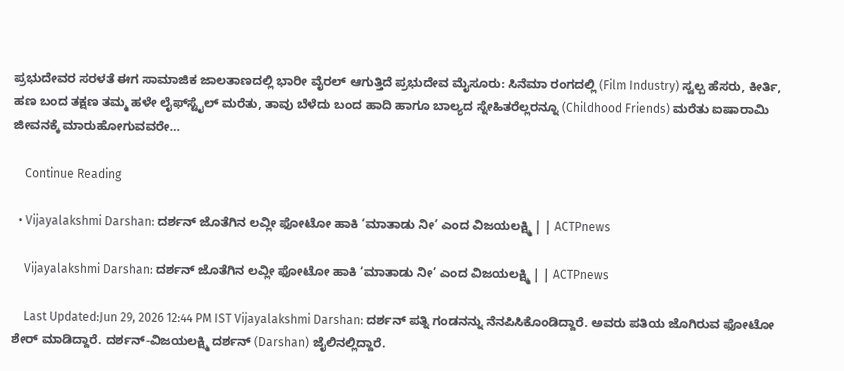ಪ್ರಭುದೇವರ ಸರಳತೆ ಈಗ ಸಾಮಾಜಿಕ ಜಾಲತಾಣದಲ್ಲಿ ಭಾರೀ ವೈರಲ್ ಆಗುತ್ತಿದೆ ಪ್ರಭುದೇವ ಮೈಸೂರು: ಸಿನೆಮಾ ರಂಗದಲ್ಲಿ (Film Industry) ಸ್ವಲ್ಪ ಹೆಸರು, ಕೀರ್ತಿ, ಹಣ ಬಂದ ತಕ್ಷಣ ತಮ್ಮ ಹಳೇ ಲೈಫ್‌ಸ್ಟೈಲ್ ಮರೆತು, ತಾವು ಬೆಳೆದು ಬಂದ ಹಾದಿ ಹಾಗೂ ಬಾಲ್ಯದ ಸ್ನೇಹಿತರೆಲ್ಲರನ್ನೂ (Childhood Friends) ಮರೆತು ಐಷಾರಾಮಿ ಜೀವನಕ್ಕೆ ಮಾರುಹೋಗುವವರೇ…

    Continue Reading

  • Vijayalakshmi Darshan: ದರ್ಶನ್ ಜೊತೆಗಿನ ಲವ್ಲೀ ಫೋಟೋ ಹಾಕಿ ‘ಮಾತಾಡು ನೀ’ ಎಂದ ವಿಜಯಲಕ್ಷ್ಮಿ | | ACTPnews

    Vijayalakshmi Darshan: ದರ್ಶನ್ ಜೊತೆಗಿನ ಲವ್ಲೀ ಫೋಟೋ ಹಾಕಿ ‘ಮಾತಾಡು ನೀ’ ಎಂದ ವಿಜಯಲಕ್ಷ್ಮಿ | | ACTPnews

    Last Updated:Jun 29, 2026 12:44 PM IST Vijayalakshmi Darshan: ದರ್ಶನ್ ಪತ್ನಿ ಗಂಡನನ್ನು ನೆನಪಿಸಿಕೊಂಡಿದ್ದಾರೆ. ಅವರು ಪತಿಯ ಜೊಗಿರುವ ಫೋಟೋ ಶೇರ್ ಮಾಡಿದ್ದಾರೆ. ದರ್ಶನ್-ವಿಜಯಲಕ್ಷ್ಮಿ ದರ್ಶನ್ (Darshan) ಜೈಲಿನಲ್ಲಿದ್ದಾರೆ.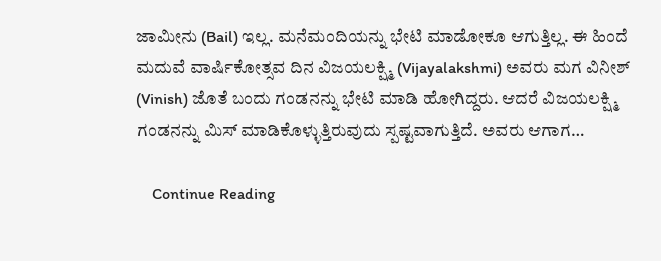ಜಾಮೀನು (Bail) ಇಲ್ಲ. ಮನೆಮಂದಿಯನ್ನು ಭೇಟಿ ಮಾಡೋಕೂ ಆಗುತ್ತಿಲ್ಲ. ಈ ಹಿಂದೆ ಮದುವೆ ವಾರ್ಷಿಕೋತ್ಸವ ದಿನ ವಿಜಯಲಕ್ಷ್ಮಿ (Vijayalakshmi) ಅವರು ಮಗ ವಿನೀಶ್ (Vinish) ಜೊತೆ ಬಂದು ಗಂಡನನ್ನು ಭೇಟಿ ಮಾಡಿ ಹೋಗಿದ್ದರು. ಆದರೆ ವಿಜಯಲಕ್ಷ್ಮಿ ಗಂಡನನ್ನು ಮಿಸ್ ಮಾಡಿಕೊಳ್ಳುತ್ತಿರುವುದು ಸ್ಪಷ್ಟವಾಗುತ್ತಿದೆ. ಅವರು ಆಗಾಗ…

    Continue Reading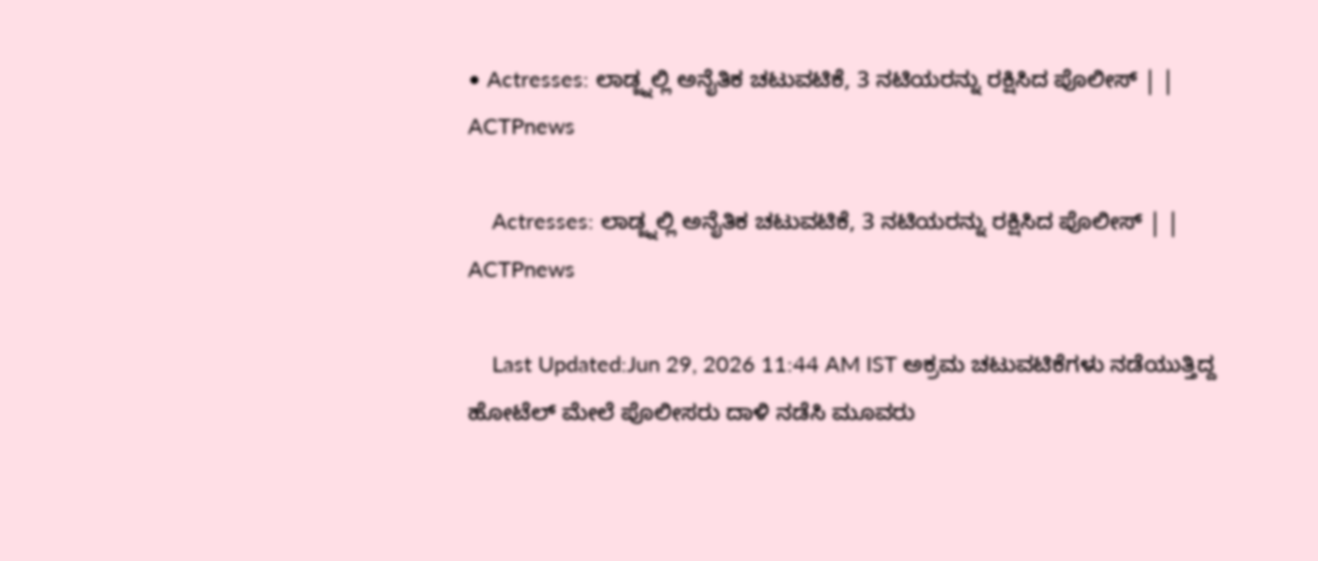• Actresses: ಲಾಡ್ಜ್ನಲ್ಲಿ ಅನೈತಿಕ ಚಟುವಟಿಕೆ, 3 ನಟಿಯರನ್ನು ರಕ್ಷಿಸಿದ ಪೊಲೀಸ್ | | ACTPnews

    Actresses: ಲಾಡ್ಜ್ನಲ್ಲಿ ಅನೈತಿಕ ಚಟುವಟಿಕೆ, 3 ನಟಿಯರನ್ನು ರಕ್ಷಿಸಿದ ಪೊಲೀಸ್ | | ACTPnews

    Last Updated:Jun 29, 2026 11:44 AM IST ಅಕ್ರಮ ಚಟುವಟಿಕೆಗಳು ನಡೆಯುತ್ತಿದ್ದ ಹೋಟೆಲ್ ಮೇಲೆ ಪೊಲೀಸರು ದಾಳಿ ನಡೆಸಿ ಮೂವರು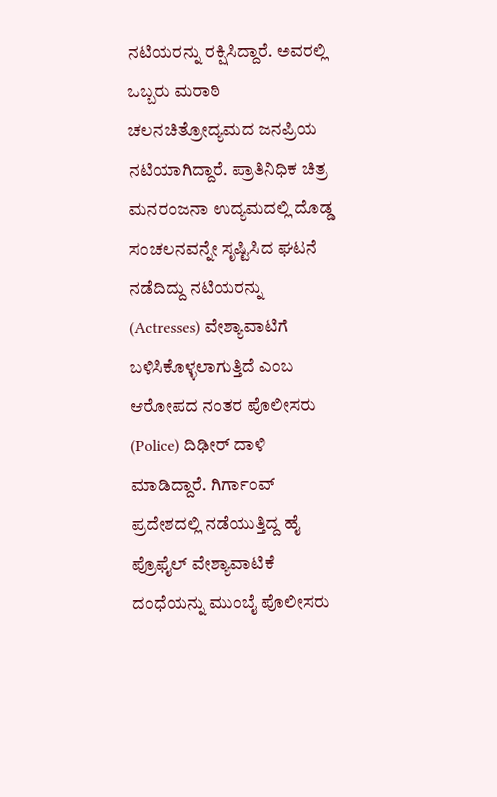ನಟಿಯರನ್ನು ರಕ್ಷಿಸಿದ್ದಾರೆ. ಅವರಲ್ಲಿ ಒಬ್ಬರು ಮರಾಠಿ ಚಲನಚಿತ್ರೋದ್ಯಮದ ಜನಪ್ರಿಯ ನಟಿಯಾಗಿದ್ದಾರೆ. ಪ್ರಾತಿನಿಧಿಕ ಚಿತ್ರ ಮನರಂಜನಾ ಉದ್ಯಮದಲ್ಲಿ ದೊಡ್ಡ ಸಂಚಲನವನ್ನೇ ಸೃಷ್ಟಿಸಿದ ಘಟನೆ ನಡೆದಿದ್ದು ನಟಿಯರನ್ನು (Actresses) ವೇಶ್ಯಾವಾಟಿಗೆ ಬಳಿಸಿಕೊಳ್ಳಲಾಗುತ್ತಿದೆ ಎಂಬ ಆರೋಪದ ನಂತರ ಪೊಲೀಸರು (Police) ದಿಢೀರ್ ದಾಳಿ ಮಾಡಿದ್ದಾರೆ. ಗಿರ್ಗಾಂವ್ ಪ್ರದೇಶದಲ್ಲಿ ನಡೆಯುತ್ತಿದ್ದ ಹೈ ಪ್ರೊಫೈಲ್ ವೇಶ್ಯಾವಾಟಿಕೆ ದಂಧೆಯನ್ನು ಮುಂಬೈ ಪೊಲೀಸರು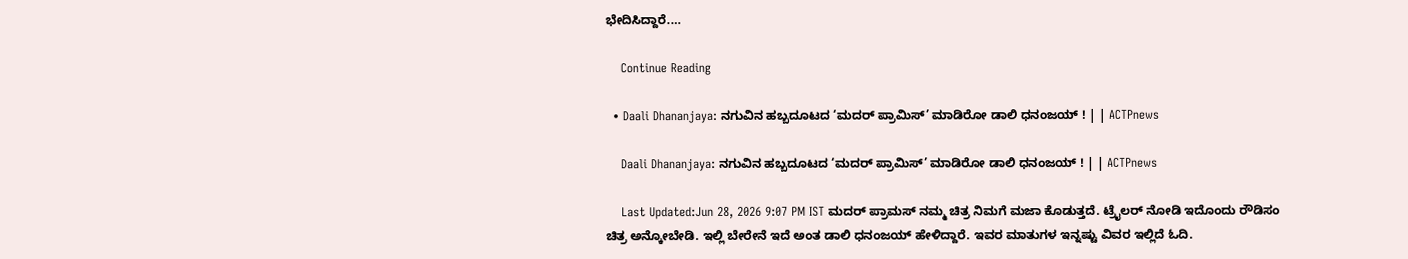ಭೇದಿಸಿದ್ದಾರೆ.…

    Continue Reading

  • Daali Dhananjaya: ನಗುವಿನ ಹಬ್ಬದೂಟದ ‘ಮದರ್ ಪ್ರಾಮಿಸ್’ ಮಾಡಿರೋ ಡಾಲಿ ಧನಂಜಯ್ ! | | ACTPnews

    Daali Dhananjaya: ನಗುವಿನ ಹಬ್ಬದೂಟದ ‘ಮದರ್ ಪ್ರಾಮಿಸ್’ ಮಾಡಿರೋ ಡಾಲಿ ಧನಂಜಯ್ ! | | ACTPnews

    Last Updated:Jun 28, 2026 9:07 PM IST ಮದರ್ ಪ್ರಾಮಸ್ ನಮ್ಮ ಚಿತ್ರ ನಿಮಗೆ ಮಜಾ ಕೊಡುತ್ತದೆ. ಟ್ರೈಲರ್ ನೋಡಿ ಇದೊಂದು ರೌಡಿಸಂ ಚಿತ್ರ ಅನ್ಕೋಬೇಡಿ. ಇಲ್ಲಿ ಬೇರೇನೆ ಇದೆ ಅಂತ ಡಾಲಿ ಧನಂಜಯ್ ಹೇಳಿದ್ದಾರೆ. ಇವರ ಮಾತುಗಳ ಇನ್ನಷ್ಟು ವಿವರ ಇಲ್ಲಿದೆ ಓದಿ.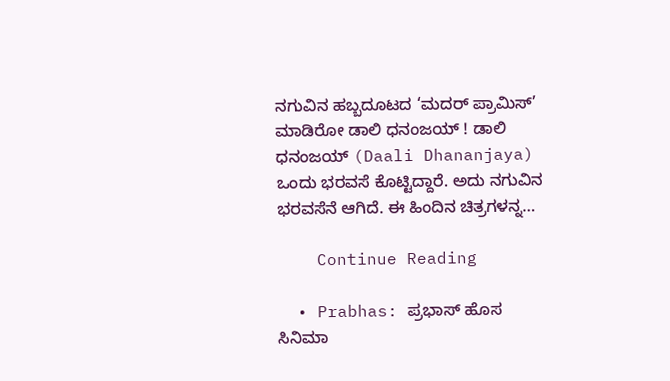ನಗುವಿನ ಹಬ್ಬದೂಟದ ‘ಮದರ್ ಪ್ರಾಮಿಸ್’ ಮಾಡಿರೋ ಡಾಲಿ ಧನಂಜಯ್ ! ಡಾಲಿ ಧನಂಜಯ್ (Daali Dhananjaya) ಒಂದು ಭರವಸೆ ಕೊಟ್ಟಿದ್ದಾರೆ. ಅದು ನಗುವಿನ ಭರವಸೆನೆ ಆಗಿದೆ. ಈ ಹಿಂದಿನ ಚಿತ್ರಗಳನ್ನ…

    Continue Reading

  • Prabhas: ಪ್ರಭಾಸ್ ಹೊಸ ಸಿನಿಮಾ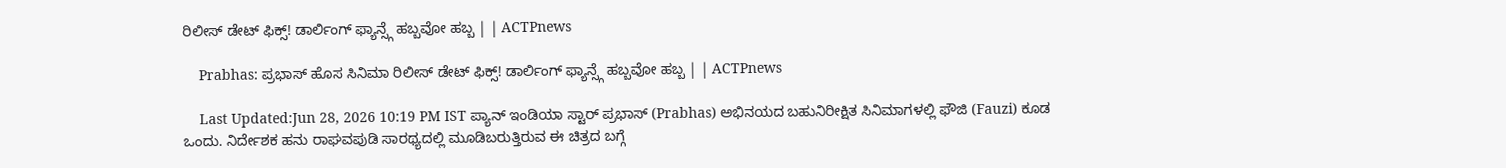ರಿಲೀಸ್ ಡೇಟ್ ಫಿಕ್ಸ್! ಡಾರ್ಲಿಂಗ್ ಫ್ಯಾನ್ಸ್ಗೆ ಹಬ್ಬವೋ ಹಬ್ಬ | | ACTPnews

    Prabhas: ಪ್ರಭಾಸ್ ಹೊಸ ಸಿನಿಮಾ ರಿಲೀಸ್ ಡೇಟ್ ಫಿಕ್ಸ್! ಡಾರ್ಲಿಂಗ್ ಫ್ಯಾನ್ಸ್ಗೆ ಹಬ್ಬವೋ ಹಬ್ಬ | | ACTPnews

    Last Updated:Jun 28, 2026 10:19 PM IST ಪ್ಯಾನ್ ಇಂಡಿಯಾ ಸ್ಟಾರ್ ಪ್ರಭಾಸ್ (Prabhas) ಅಭಿನಯದ ಬಹುನಿರೀಕ್ಷಿತ ಸಿನಿಮಾಗಳಲ್ಲಿ ಫೌಜಿ (Fauzi) ಕೂಡ ಒಂದು. ನಿರ್ದೇಶಕ ಹನು ರಾಘವಪುಡಿ ಸಾರಥ್ಯದಲ್ಲಿ ಮೂಡಿಬರುತ್ತಿರುವ ಈ ಚಿತ್ರದ ಬಗ್ಗೆ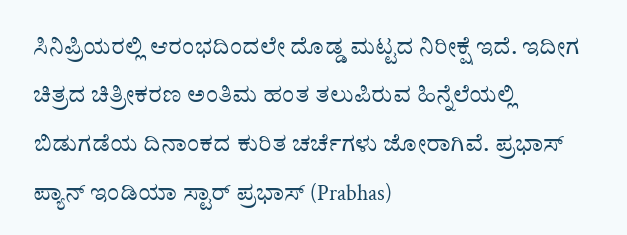ಸಿನಿಪ್ರಿಯರಲ್ಲಿ ಆರಂಭದಿಂದಲೇ ದೊಡ್ಡ ಮಟ್ಟದ ನಿರೀಕ್ಷೆ ಇದೆ. ಇದೀಗ ಚಿತ್ರದ ಚಿತ್ರೀಕರಣ ಅಂತಿಮ ಹಂತ ತಲುಪಿರುವ ಹಿನ್ನೆಲೆಯಲ್ಲಿ ಬಿಡುಗಡೆಯ ದಿನಾಂಕದ ಕುರಿತ ಚರ್ಚೆಗಳು ಜೋರಾಗಿವೆ. ಪ್ರಭಾಸ್ ಪ್ಯಾನ್ ಇಂಡಿಯಾ ಸ್ಟಾರ್ ಪ್ರಭಾಸ್ (Prabhas)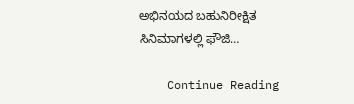ಅಭಿನಯದ ಬಹುನಿರೀಕ್ಷಿತ ಸಿನಿಮಾಗಳಲ್ಲಿ ಫೌಜಿ…

    Continue Reading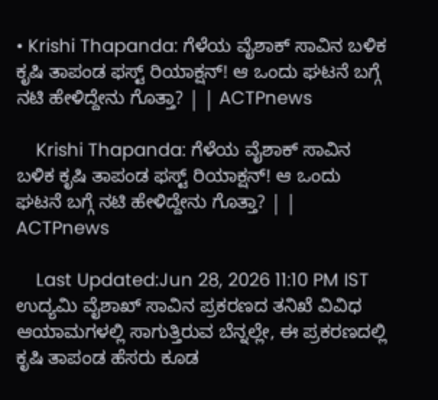• Krishi Thapanda: ಗೆಳೆಯ ವೈಶಾಕ್ ಸಾವಿನ ಬಳಿಕ ಕೃಷಿ ತಾಪಂಡ ಫಸ್ಟ್ ರಿಯಾಕ್ಷನ್! ಆ ಒಂದು ಘಟನೆ ಬಗ್ಗೆ ನಟಿ ಹೇಳಿದ್ದೇನು ಗೊತ್ತಾ? | | ACTPnews

    Krishi Thapanda: ಗೆಳೆಯ ವೈಶಾಕ್ ಸಾವಿನ ಬಳಿಕ ಕೃಷಿ ತಾಪಂಡ ಫಸ್ಟ್ ರಿಯಾಕ್ಷನ್! ಆ ಒಂದು ಘಟನೆ ಬಗ್ಗೆ ನಟಿ ಹೇಳಿದ್ದೇನು ಗೊತ್ತಾ? | | ACTPnews

    Last Updated:Jun 28, 2026 11:10 PM IST ಉದ್ಯಮಿ ವೈಶಾಖ್ ಸಾವಿನ ಪ್ರಕರಣದ ತನಿಖೆ ವಿವಿಧ ಆಯಾಮಗಳಲ್ಲಿ ಸಾಗುತ್ತಿರುವ ಬೆನ್ನಲ್ಲೇ, ಈ ಪ್ರಕರಣದಲ್ಲಿ ಕೃಷಿ ತಾಪಂಡ ಹೆಸರು ಕೂಡ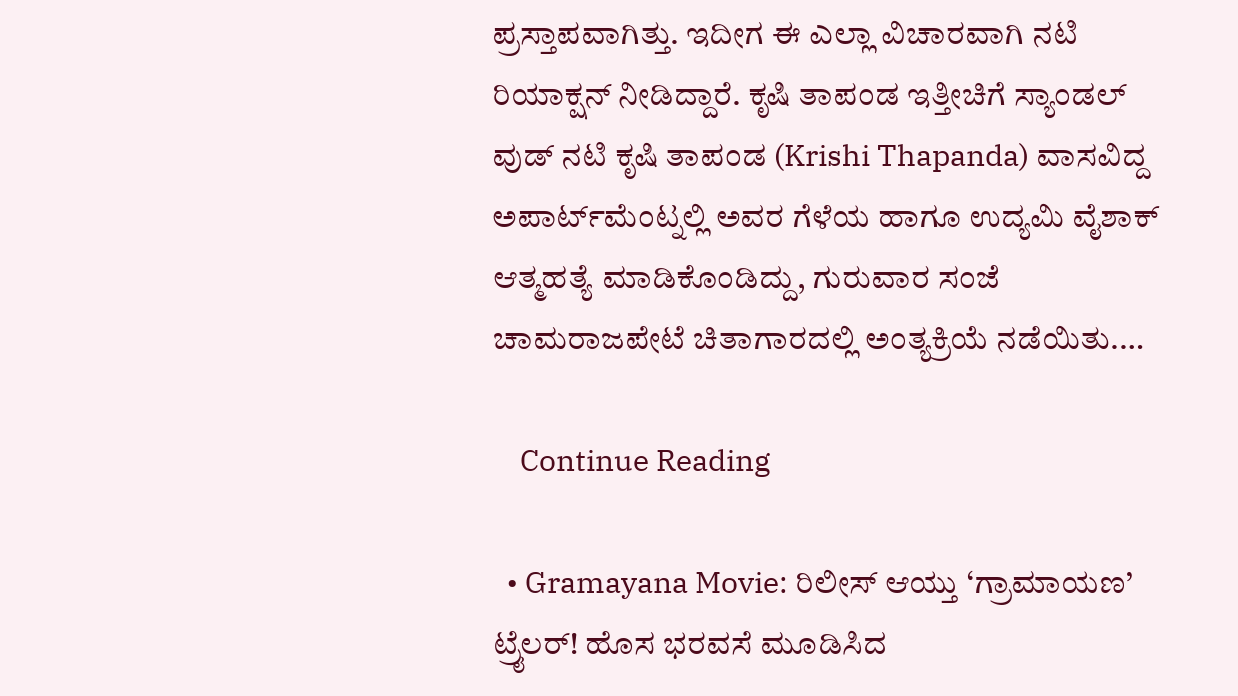ಪ್ರಸ್ತಾಪವಾಗಿತ್ತು. ಇದೀಗ ಈ ಎಲ್ಲಾ ವಿಚಾರವಾಗಿ ನಟಿ ರಿಯಾಕ್ಷನ್ ನೀಡಿದ್ದಾರೆ. ಕೃಷಿ ತಾಪಂಡ ಇತ್ತೀಚಿಗೆ ಸ್ಯಾಂಡಲ್ ವುಡ್ ನಟಿ ಕೃಷಿ ತಾಪಂಡ (Krishi Thapanda) ವಾಸವಿದ್ದ ಅಪಾರ್ಟ್‌ಮೆಂಟ್ನಲ್ಲಿ ಅವರ ಗೆಳೆಯ ಹಾಗೂ ಉದ್ಯಮಿ ವೈಶಾಕ್ ಆತ್ಮಹತ್ಯೆ ಮಾಡಿಕೊಂಡಿದ್ದು, ಗುರುವಾರ ಸಂಜೆ ಚಾಮರಾಜಪೇಟೆ ಚಿತಾಗಾರದಲ್ಲಿ ಅಂತ್ಯಕ್ರಿಯೆ ನಡೆಯಿತು.…

    Continue Reading

  • Gramayana Movie: ರಿಲೀಸ್ ಆಯ್ತು ‘ಗ್ರಾಮಾಯಣ’ ಟ್ರೈಲರ್! ಹೊಸ ಭರವಸೆ ಮೂಡಿಸಿದ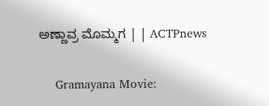ಅಣ್ಣಾವ್ರ ಮೊಮ್ಮಗ | | ACTPnews

    Gramayana Movie: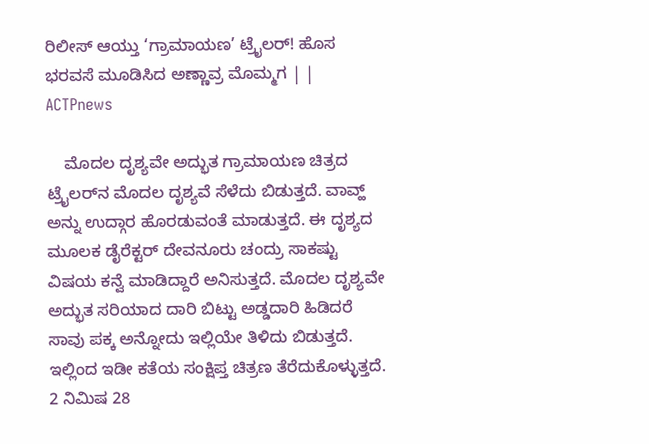ರಿಲೀಸ್ ಆಯ್ತು ‘ಗ್ರಾಮಾಯಣ’ ಟ್ರೈಲರ್! ಹೊಸ ಭರವಸೆ ಮೂಡಿಸಿದ ಅಣ್ಣಾವ್ರ ಮೊಮ್ಮಗ | | ACTPnews

    ಮೊದಲ ದೃಶ್ಯವೇ ಅದ್ಭುತ ಗ್ರಾಮಾಯಣ ಚಿತ್ರದ ಟ್ರೈಲರ್‌ನ ಮೊದಲ ದೃಶ್ಯವೆ ಸೆಳೆದು ಬಿಡುತ್ತದೆ. ವಾವ್ಹ್ ಅನ್ನು ಉದ್ಗಾರ ಹೊರಡುವಂತೆ ಮಾಡುತ್ತದೆ. ಈ ದೃಶ್ಯದ ಮೂಲಕ ಡೈರೆಕ್ಟರ್ ದೇವನೂರು ಚಂದ್ರು ಸಾಕಷ್ಟು ವಿಷಯ ಕನ್ವೆ ಮಾಡಿದ್ದಾರೆ ಅನಿಸುತ್ತದೆ. ಮೊದಲ ದೃಶ್ಯವೇ ಅದ್ಭುತ ಸರಿಯಾದ ದಾರಿ ಬಿಟ್ಟು ಅಡ್ಡದಾರಿ ಹಿಡಿದರೆ ಸಾವು ಪಕ್ಕ ಅನ್ನೋದು ಇಲ್ಲಿಯೇ ತಿಳಿದು ಬಿಡುತ್ತದೆ. ಇಲ್ಲಿಂದ ಇಡೀ ಕತೆಯ ಸಂಕ್ಷಿಪ್ತ ಚಿತ್ರಣ ತೆರೆದುಕೊಳ್ಳುತ್ತದೆ. 2 ನಿಮಿಷ 28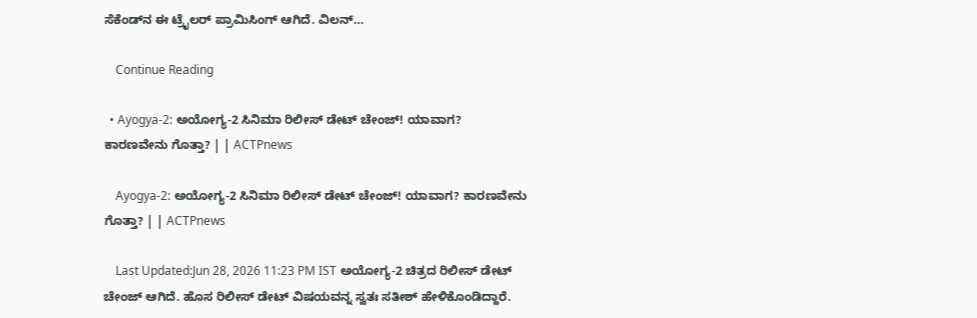ಸೆಕೆಂಡ್‌ನ ಈ ಟ್ರೈಲರ್ ಪ್ರಾಮಿಸಿಂಗ್ ಆಗಿದೆ. ವಿಲನ್…

    Continue Reading

  • Ayogya-2: ಅಯೋಗ್ಯ-2 ಸಿನಿಮಾ ರಿಲೀಸ್ ಡೇಟ್ ಚೇಂಜ್! ಯಾವಾಗ? ಕಾರಣವೇನು ಗೊತ್ತಾ? | | ACTPnews

    Ayogya-2: ಅಯೋಗ್ಯ-2 ಸಿನಿಮಾ ರಿಲೀಸ್ ಡೇಟ್ ಚೇಂಜ್! ಯಾವಾಗ? ಕಾರಣವೇನು ಗೊತ್ತಾ? | | ACTPnews

    Last Updated:Jun 28, 2026 11:23 PM IST ಅಯೋಗ್ಯ-2 ಚಿತ್ರದ ರಿಲೀಸ್ ಡೇಟ್ ಚೇಂಜ್ ಆಗಿದೆ. ಹೊಸ ರಿಲೀಸ್ ಡೇಟ್ ವಿಷಯವನ್ನ ಸ್ವತಃ ಸತೀಶ್ ಹೇಳಿಕೊಂಡಿದ್ದಾರೆ.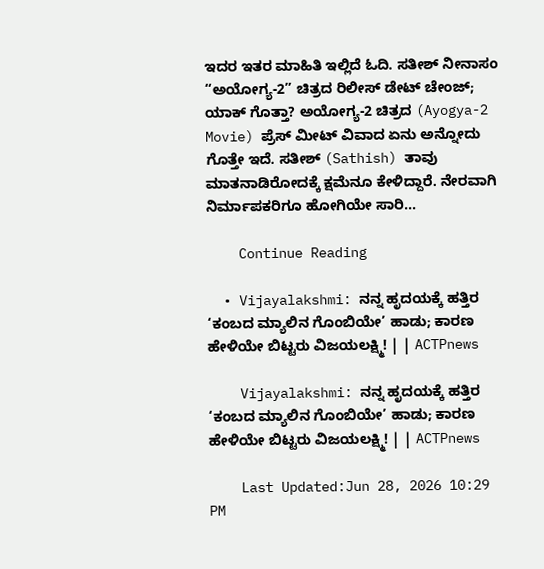ಇದರ ಇತರ ಮಾಹಿತಿ ಇಲ್ಲಿದೆ ಓದಿ. ಸತೀಶ್ ನೀನಾಸಂ “ಅಯೋಗ್ಯ-2” ಚಿತ್ರದ ರಿಲೀಸ್ ಡೇಟ್ ಚೇಂಜ್; ಯಾಕ್ ಗೊತ್ತಾ? ಅಯೋಗ್ಯ-2 ಚಿತ್ರದ (Ayogya-2 Movie) ಪ್ರೆಸ್ ಮೀಟ್ ವಿವಾದ ಏನು ಅನ್ನೋದು ಗೊತ್ತೇ ಇದೆ. ಸತೀಶ್ (Sathish) ತಾವು ಮಾತನಾಡಿರೋದಕ್ಕೆ ಕ್ಷಮೆನೂ ಕೇಳಿದ್ದಾರೆ. ನೇರವಾಗಿ ನಿರ್ಮಾಪಕರಿಗೂ ಹೋಗಿಯೇ ಸಾರಿ…

    Continue Reading

  • Vijayalakshmi: ನನ್ನ ಹೃದಯಕ್ಕೆ ಹತ್ತಿರ ‘ಕಂಬದ ಮ್ಯಾಲಿನ ಗೊಂಬಿಯೇ’ ಹಾಡು; ಕಾರಣ ಹೇಳಿಯೇ ಬಿಟ್ಟರು ವಿಜಯಲಕ್ಷ್ಮಿ! | | ACTPnews

    Vijayalakshmi: ನನ್ನ ಹೃದಯಕ್ಕೆ ಹತ್ತಿರ ‘ಕಂಬದ ಮ್ಯಾಲಿನ ಗೊಂಬಿಯೇ’ ಹಾಡು; ಕಾರಣ ಹೇಳಿಯೇ ಬಿಟ್ಟರು ವಿಜಯಲಕ್ಷ್ಮಿ! | | ACTPnews

    Last Updated:Jun 28, 2026 10:29 PM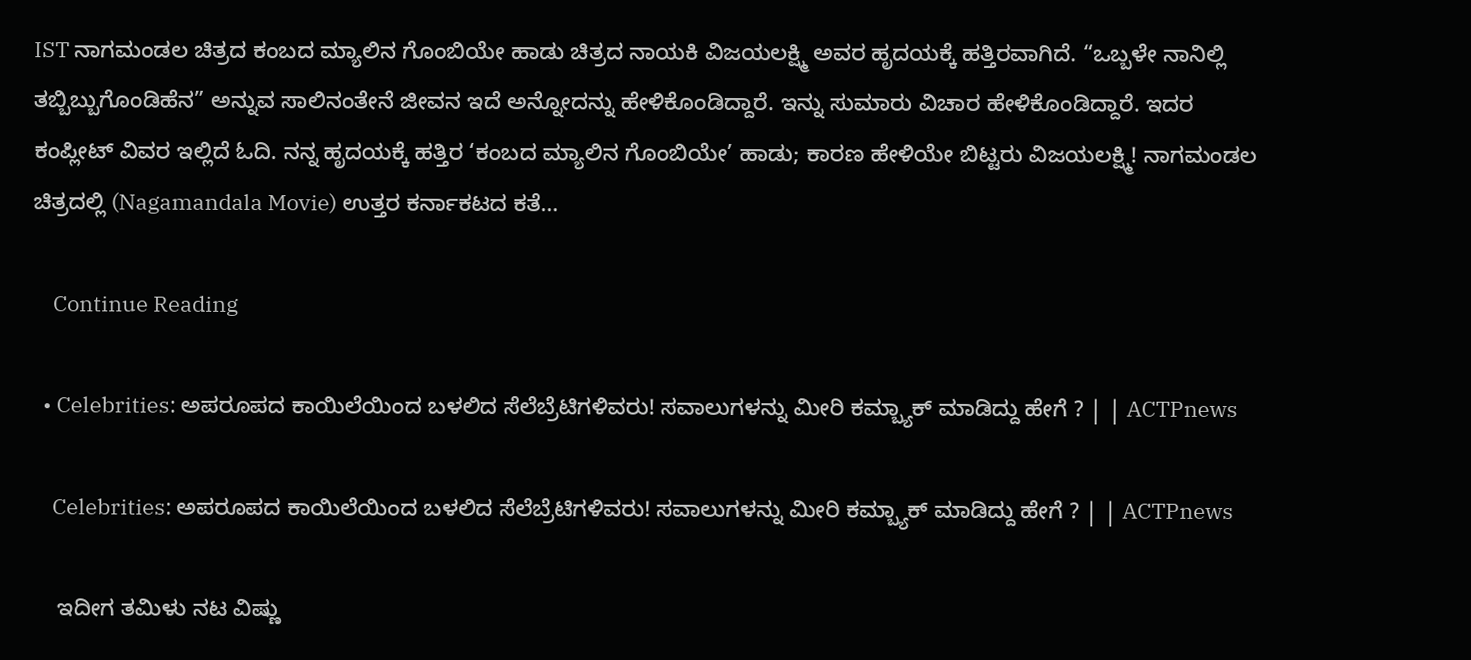IST ನಾಗಮಂಡಲ ಚಿತ್ರದ ಕಂಬದ ಮ್ಯಾಲಿನ ಗೊಂಬಿಯೇ ಹಾಡು ಚಿತ್ರದ ನಾಯಕಿ ವಿಜಯಲಕ್ಷ್ಮಿ ಅವರ ಹೃದಯಕ್ಕೆ ಹತ್ತಿರವಾಗಿದೆ. “ಒಬ್ಬಳೇ ನಾನಿಲ್ಲಿ ತಬ್ಬಿಬ್ಬುಗೊಂಡಿಹೆನ” ಅನ್ನುವ ಸಾಲಿನಂತೇನೆ ಜೀವನ ಇದೆ ಅನ್ನೋದನ್ನು ಹೇಳಿಕೊಂಡಿದ್ದಾರೆ. ಇನ್ನು ಸುಮಾರು ವಿಚಾರ ಹೇಳಿಕೊಂಡಿದ್ದಾರೆ. ಇದರ ಕಂಪ್ಲೀಟ್ ವಿವರ ಇಲ್ಲಿದೆ ಓದಿ. ನನ್ನ ಹೃದಯಕ್ಕೆ ಹತ್ತಿರ ‘ಕಂಬದ ಮ್ಯಾಲಿನ ಗೊಂಬಿಯೇ’ ಹಾಡು; ಕಾರಣ ಹೇಳಿಯೇ ಬಿಟ್ಟರು ವಿಜಯಲಕ್ಷ್ಮಿ! ನಾಗಮಂಡಲ ಚಿತ್ರದಲ್ಲಿ (Nagamandala Movie) ಉತ್ತರ ಕರ್ನಾಕಟದ ಕತೆ…

    Continue Reading

  • Celebrities: ಅಪರೂಪದ ಕಾಯಿಲೆಯಿಂದ ಬಳಲಿದ ಸೆಲೆಬ್ರೆಟಿಗಳಿವರು! ಸವಾಲುಗಳನ್ನು ಮೀರಿ ಕಮ್ಬ್ಯಾಕ್ ಮಾಡಿದ್ದು ಹೇಗೆ ? | | ACTPnews

    Celebrities: ಅಪರೂಪದ ಕಾಯಿಲೆಯಿಂದ ಬಳಲಿದ ಸೆಲೆಬ್ರೆಟಿಗಳಿವರು! ಸವಾಲುಗಳನ್ನು ಮೀರಿ ಕಮ್ಬ್ಯಾಕ್ ಮಾಡಿದ್ದು ಹೇಗೆ ? | | ACTPnews

    ಇದೀಗ ತಮಿಳು ನಟ ವಿಷ್ಣು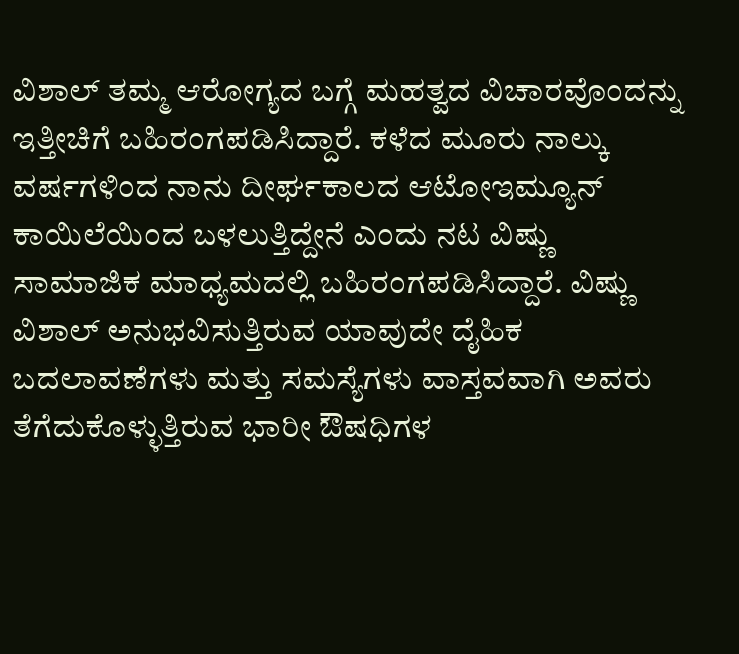ವಿಶಾಲ್ ತಮ್ಮ ಆರೋಗ್ಯದ ಬಗ್ಗೆ ಮಹತ್ವದ ವಿಚಾರವೊಂದನ್ನು ಇತ್ತೀಚಿಗೆ ಬಹಿರಂಗಪಡಿಸಿದ್ದಾರೆ. ಕಳೆದ ಮೂರು ನಾಲ್ಕು ವರ್ಷಗಳಿಂದ ನಾನು ದೀರ್ಘಕಾಲದ ಆಟೋಇಮ್ಯೂನ್ ಕಾಯಿಲೆಯಿಂದ ಬಳಲುತ್ತಿದ್ದೇನೆ ಎಂದು ನಟ ವಿಷ್ಣು ಸಾಮಾಜಿಕ ಮಾಧ್ಯಮದಲ್ಲಿ ಬಹಿರಂಗಪಡಿಸಿದ್ದಾರೆ. ವಿಷ್ಣು ವಿಶಾಲ್ ಅನುಭವಿಸುತ್ತಿರುವ ಯಾವುದೇ ದೈಹಿಕ ಬದಲಾವಣೆಗಳು ಮತ್ತು ಸಮಸ್ಯೆಗಳು ವಾಸ್ತವವಾಗಿ ಅವರು ತೆಗೆದುಕೊಳ್ಳುತ್ತಿರುವ ಭಾರೀ ಔಷಧಿಗಳ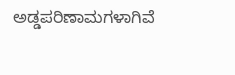ಅಡ್ಡಪರಿಣಾಮಗಳಾಗಿವೆ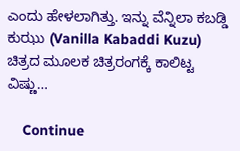ಎಂದು ಹೇಳಲಾಗಿತ್ತು. ಇನ್ನು ವೆನ್ನಿಲಾ ಕಬಡ್ಡಿ ಕುಝು (Vanilla Kabaddi Kuzu) ಚಿತ್ರದ ಮೂಲಕ ಚಿತ್ರರಂಗಕ್ಕೆ ಕಾಲಿಟ್ಟ ವಿಷ್ಣು…

    Continue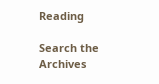Reading

Search the Archives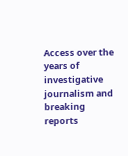Access over the years of investigative journalism and breaking reports